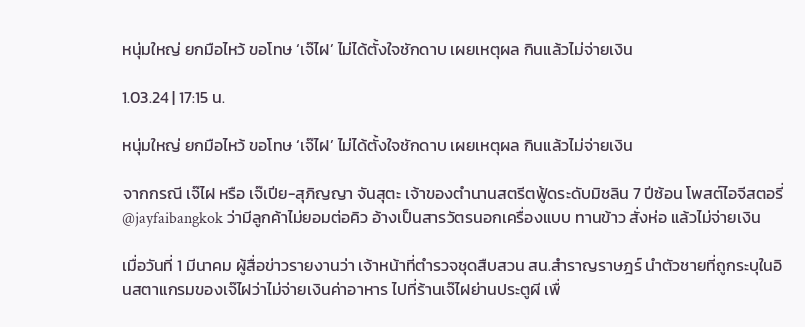หนุ่มใหญ่ ยกมือไหว้ ขอโทษ ‘เจ๊ไฝ’ ไม่ได้ตั้งใจชักดาบ เผยเหตุผล กินแล้วไม่จ่ายเงิน

1.03.24 | 17:15 น.

หนุ่มใหญ่ ยกมือไหว้ ขอโทษ ‘เจ๊ไฝ’ ไม่ได้ตั้งใจชักดาบ เผยเหตุผล กินแล้วไม่จ่ายเงิน

จากกรณี เจ๊ไฝ หรือ เจ๊เปีย-สุภิญญา จันสุตะ เจ้าของตำนานสตรีตฟู้ดระดับมิชลิน 7 ปีซ้อน โพสต์ไอจีสตอรี่ @jayfaibangkok ว่ามีลูกค้าไม่ยอมต่อคิว อ้างเป็นสารวัตรนอกเครื่องแบบ ทานข้าว สั่งห่อ แล้วไม่จ่ายเงิน

เมื่อวันที่ 1 มีนาคม ผู้สื่อข่าวรายงานว่า เจ้าหน้าที่ตำรวจชุดสืบสวน สน.สำราญราษฎร์ นำตัวชายที่ถูกระบุในอินสตาแกรมของเจ๊ไฝว่าไม่จ่ายเงินค่าอาหาร ไปที่ร้านเจ๊ไฝย่านประตูผี เพื่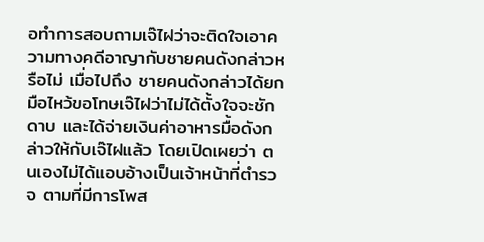อทำการสอบถามเจ๊ไฝว่าจะติดใจเอาความทางคดีอาญากับชายคนดังกล่าวหรือไม่ เมื่อไปถึง ชายคนดังกล่าวได้ยกมือไหว้ขอโทษเจ๊ไฝว่าไม่ได้ตั้งใจจะชักดาบ และได้จ่ายเงินค่าอาหารมื้อดังกล่าวให้กับเจ๊ไฝแล้ว โดยเปิดเผยว่า ตนเองไม่ได้แอบอ้างเป็นเจ้าหน้าที่ตำรวจ ตามที่มีการโพส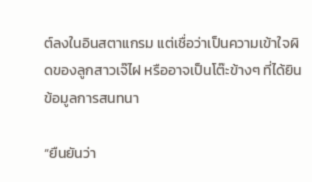ต์ลงในอินสตาแกรม แต่เชื่อว่าเป็นความเข้าใจผิดของลูกสาวเจ๊ไฝ หรืออาจเป็นโต๊ะข้างๆ ที่ได้ยินข้อมูลการสนทนา

“ยืนยันว่า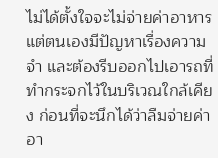ไม่ได้ตั้งใจจะไม่จ่ายค่าอาหาร แต่ตนเองมีปัญหาเรื่องความจำ และต้องรีบออกไปเอารถที่ทำกระจกไว้ในบริเวณใกล้เคียง ก่อนที่จะนึกได้ว่าลืมจ่ายค่าอา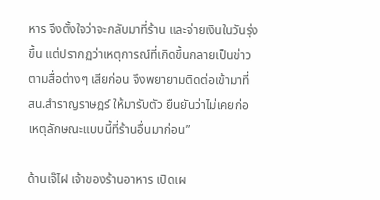หาร จึงตั้งใจว่าจะกลับมาที่ร้าน และจ่ายเงินในวันรุ่งขึ้น แต่ปรากฏว่าเหตุการณ์ที่เกิดขึ้นกลายเป็นข่าวตามสื่อต่างๆ เสียก่อน จึงพยายามติดต่อเข้ามาที่ สน.สำราญราษฎร์ ให้มารับตัว ยืนยันว่าไม่เคยก่อเหตุลักษณะแบบนี้ที่ร้านอื่นมาก่อน”

ด้านเจ๊ไฝ เจ้าของร้านอาหาร เปิดเผ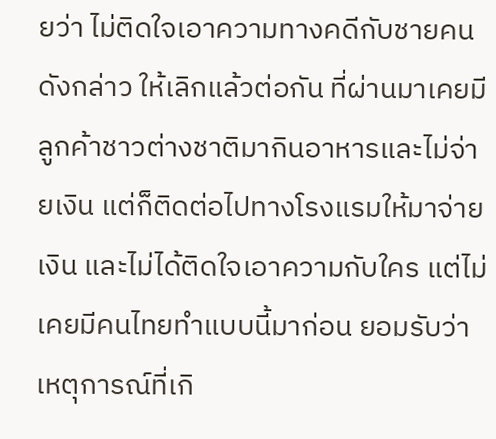ยว่า ไม่ติดใจเอาความทางคดีกับชายคนดังกล่าว ให้เลิกแล้วต่อกัน ที่ผ่านมาเคยมีลูกค้าชาวต่างชาติมากินอาหารและไม่จ่ายเงิน แต่ก็ติดต่อไปทางโรงแรมให้มาจ่ายเงิน และไม่ได้ติดใจเอาความกับใคร แต่ไม่เคยมีคนไทยทำแบบนี้มาก่อน ยอมรับว่าเหตุการณ์ที่เกิ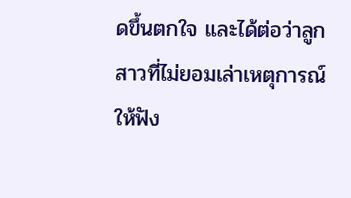ดขึ้นตกใจ และได้ต่อว่าลูกสาวที่ไม่ยอมเล่าเหตุการณ์ให้ฟัง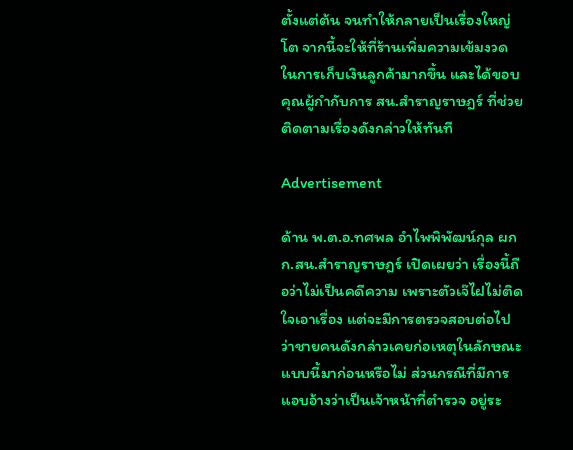ตั้งแต่ต้น จนทำให้กลายเป็นเรื่องใหญ่โต จากนี้จะให้ที่ร้านเพิ่มความเข้มงวดในการเก็บเงินลูกค้ามากขึ้น และได้ขอบคุณผู้กำกับการ สน.สำราญราษฎร์ ที่ช่วยติดตามเรื่องดังกล่าวให้ทันที

Advertisement

ด้าน พ.ต.อ.ทศพล อําไพพิพัฒน์กุล ผกก.สน.สำราญราษฎร์ เปิดเผยว่า เรื่องนี้ถือว่าไม่เป็นคดีความ เพราะตัวเจ๊ไฝไม่ติดใจเอาเรื่อง แต่จะมีการตรวจสอบต่อไปว่าชายคนดังกล่าวเคยก่อเหตุในลักษณะแบบนี้มาก่อนหรือไม่ ส่วนกรณีที่มีการแอบอ้างว่าเป็นเจ้าหน้าที่ตำรวจ อยู่ระ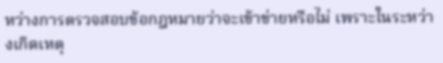หว่างการตรวจสอบข้อกฎหมายว่าจะเข้าข่ายหรือไม่ เพราะในระหว่างเกิดเหตุ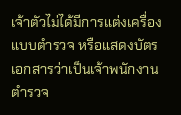เจ้าตัวไม่ได้มีการแต่งเครื่องแบบตำรวจ หรือแสดงบัตรเอกสารว่าเป็นเจ้าพนักงานตำรวจ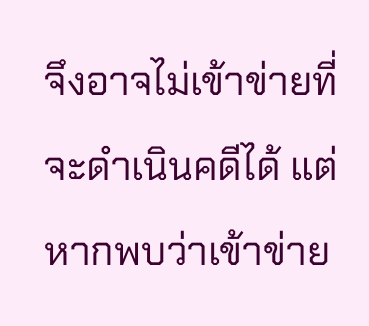จึงอาจไม่เข้าข่ายที่จะดำเนินคดีได้ แต่หากพบว่าเข้าข่าย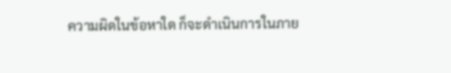ความผิดในข้อหาใด ก็จะดำเนินการในภาย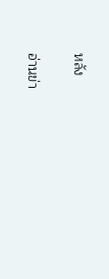หลัง

อ่านข่า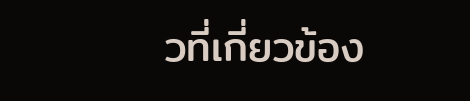วที่เกี่ยวข้อง